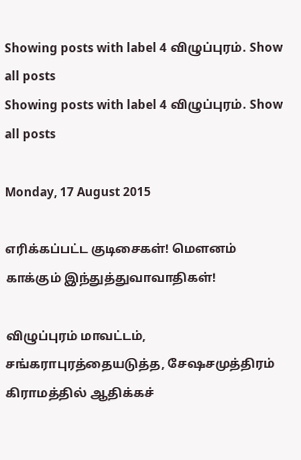Showing posts with label 4 விழுப்புரம். Show all posts
Showing posts with label 4 விழுப்புரம். Show all posts

Monday, 17 August 2015

எரிக்கப்பட்ட குடிசைகள்! மௌனம் காக்கும் இந்துத்துவாவாதிகள்!

விழுப்புரம் மாவட்டம், சங்கராபுரத்தையடுத்த, சேஷசமுத்திரம் கிராமத்தில் ஆதிக்கச்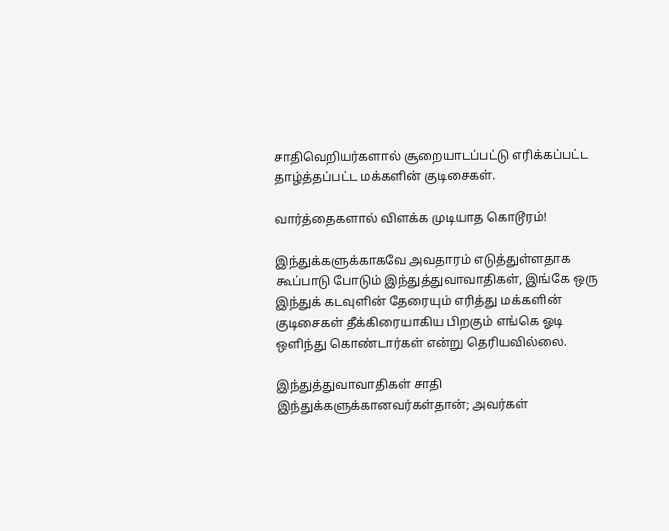சாதிவெறியர்களால் சூறையாடப்பட்டு எரிக்கப்பட்ட தாழ்த்தப்பட்ட மக்களின் குடிசைகள்.

வார்த்தைகளால் விளக்க முடியாத கொடூரம்!

இந்துக்களுக்காகவே அவதாரம் எடுத்துள்ளதாக கூப்பாடு போடும் இந்துத்துவாவாதிகள், இங்கே ஒரு இந்துக் கடவுளின் தேரையும் எரித்து மக்களின் குடிசைகள் தீக்கிரையாகிய பிறகும் எங்கெ ஓடி ஒளிந்து கொண்டார்கள் என்று தெரியவில்லை.

இந்துத்துவாவாதிகள் சாதி இந்துக்களுக்கானவர்கள்தான்; அவர்கள்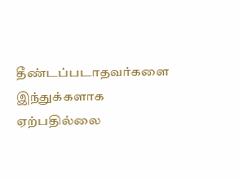தீண்டப்படாதவர்களை இந்துக்களாக ஏற்பதில்லை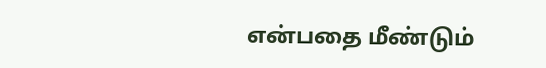என்பதை மீண்டும்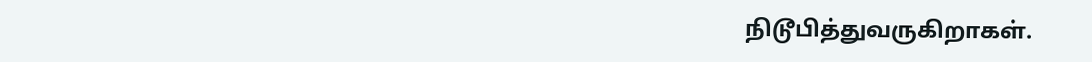நிடூபித்துவருகிறாகள்.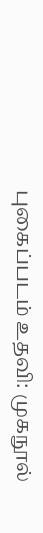புகைப்படம் உதவி: முகநூல்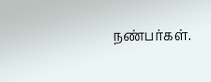நண்பர்கள்.